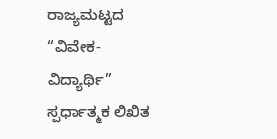ರಾಜ್ಯಮಟ್ಟದ “ವಿವೇಕ-ವಿದ್ಯಾರ್ಥಿ” ಸ್ಪರ್ಧಾತ್ಮಕ ಲಿಖಿತ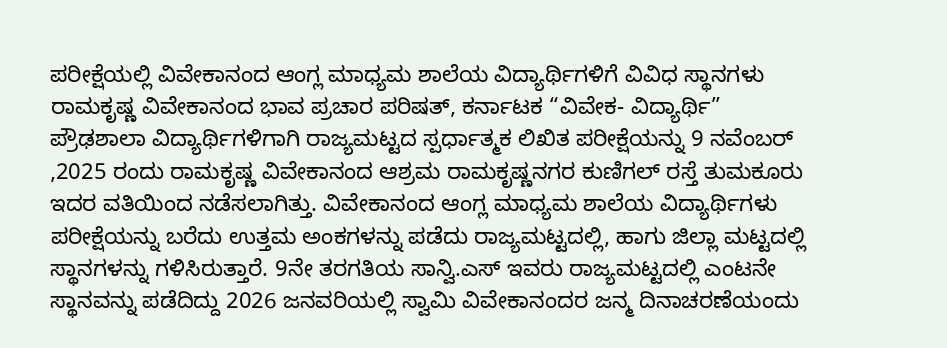ಪರೀಕ್ಷೆಯಲ್ಲಿ ವಿವೇಕಾನಂದ ಆಂಗ್ಲ ಮಾಧ್ಯಮ ಶಾಲೆಯ ವಿದ್ಯಾರ್ಥಿಗಳಿಗೆ ವಿವಿಧ ಸ್ಥಾನಗಳು
ರಾಮಕೃಷ್ಣ ವಿವೇಕಾನಂದ ಭಾವ ಪ್ರಚಾರ ಪರಿಷತ್, ಕರ್ನಾಟಕ “ವಿವೇಕ- ವಿದ್ಯಾರ್ಥಿ” ಪ್ರೌಢಶಾಲಾ ವಿದ್ಯಾರ್ಥಿಗಳಿಗಾಗಿ ರಾಜ್ಯಮಟ್ಟದ ಸ್ಪರ್ಧಾತ್ಮಕ ಲಿಖಿತ ಪರೀಕ್ಷೆಯನ್ನು 9 ನವೆಂಬರ್ ,2025 ರಂದು ರಾಮಕೃಷ್ಣ ವಿವೇಕಾನಂದ ಆಶ್ರಮ ರಾಮಕೃಷ್ಣನಗರ ಕುಣಿಗಲ್ ರಸ್ತೆ ತುಮಕೂರು ಇದರ ವತಿಯಿಂದ ನಡೆಸಲಾಗಿತ್ತು. ವಿವೇಕಾನಂದ ಆಂಗ್ಲ ಮಾಧ್ಯಮ ಶಾಲೆಯ ವಿದ್ಯಾರ್ಥಿಗಳು ಪರೀಕ್ಷೆಯನ್ನು ಬರೆದು ಉತ್ತಮ ಅಂಕಗಳನ್ನು ಪಡೆದು ರಾಜ್ಯಮಟ್ಟದಲ್ಲಿ, ಹಾಗು ಜಿಲ್ಲಾ ಮಟ್ಟದಲ್ಲಿ ಸ್ಥಾನಗಳನ್ನು ಗಳಿಸಿರುತ್ತಾರೆ. 9ನೇ ತರಗತಿಯ ಸಾನ್ವಿ.ಎಸ್ ಇವರು ರಾಜ್ಯಮಟ್ಟದಲ್ಲಿ ಎಂಟನೇ ಸ್ಥಾನವನ್ನು ಪಡೆದಿದ್ದು 2026 ಜನವರಿಯಲ್ಲಿ ಸ್ವಾಮಿ ವಿವೇಕಾನಂದರ ಜನ್ಮ ದಿನಾಚರಣೆಯಂದು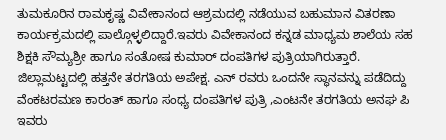ತುಮಕೂರಿನ ರಾಮಕೃಷ್ಣ ವಿವೇಕಾನಂದ ಆಶ್ರಮದಲ್ಲಿ ನಡೆಯುವ ಬಹುಮಾನ ವಿತರಣಾ ಕಾರ್ಯಕ್ರಮದಲ್ಲಿ ಪಾಲ್ಗೊಳ್ಳಲಿದ್ದಾರೆ.ಇವರು ವಿವೇಕಾನಂದ ಕನ್ನಡ ಮಾಧ್ಯಮ ಶಾಲೆಯ ಸಹ ಶಿಕ್ಷಕಿ ಸೌಮ್ಯಶ್ರೀ ಹಾಗೂ ಸಂತೋಷ ಕುಮಾರ್ ದಂಪತಿಗಳ ಪುತ್ರಿಯಾಗಿರುತ್ತಾರೆ.
ಜಿಲ್ಲಾಮಟ್ಟದಲ್ಲಿ ಹತ್ತನೇ ತರಗತಿಯ ಅಪೇಕ್ಷ. ಎನ್ ರವರು ಒಂದನೇ ಸ್ಥಾನವನ್ನು ಪಡೆದಿದ್ದು ವೆಂಕಟರಮಣ ಕಾರಂತ್ ಹಾಗೂ ಸಂಧ್ಯ ದಂಪತಿಗಳ ಪುತ್ರಿ ,ಎಂಟನೇ ತರಗತಿಯ ಅನಘ ಪಿ ಇವರು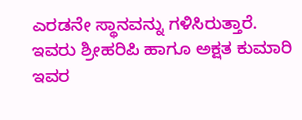ಎರಡನೇ ಸ್ಥಾನವನ್ನು ಗಳಿಸಿರುತ್ತಾರೆ. ಇವರು ಶ್ರೀಹರಿಪಿ ಹಾಗೂ ಅಕ್ಷತ ಕುಮಾರಿ ಇವರ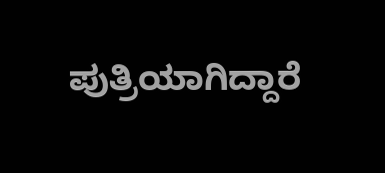ಪುತ್ರಿಯಾಗಿದ್ದಾರೆ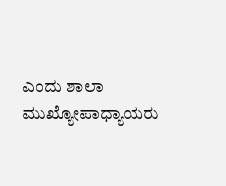ಎಂದು ಶಾಲಾ ಮುಖ್ಯೋಪಾಧ್ಯಾಯರು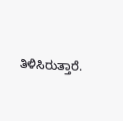ತಿಳಿಸಿರುತ್ತಾರೆ.